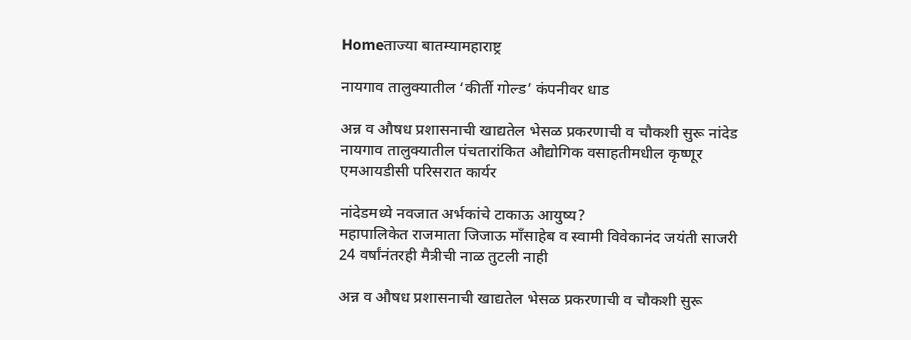Homeताज्या बातम्यामहाराष्ट्र

नायगाव तालुक्यातील ‘कीर्ती गोल्ड’ कंपनीवर धाड

अन्न व औषध प्रशासनाची खाद्यतेल भेसळ प्रकरणाची व चौकशी सुरू नांदेड नायगाव तालुक्यातील पंचतारांकित औद्योगिक वसाहतीमधील कृष्णूर एमआयडीसी परिसरात कार्यर

नांदेडमध्ये नवजात अर्भकांचे टाकाऊ आयुष्य?
महापालिकेत राजमाता जिजाऊ माँसाहेब व स्वामी विवेकानंद जयंती साजरी
24 वर्षांनंतरही मैत्रीची नाळ तुटली नाही

अन्न व औषध प्रशासनाची खाद्यतेल भेसळ प्रकरणाची व चौकशी सुरू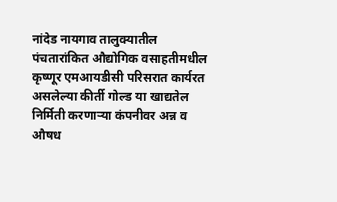नांदेड नायगाव तालुक्यातील पंचतारांकित औद्योगिक वसाहतीमधील कृष्णूर एमआयडीसी परिसरात कार्यरत असलेल्या कीर्ती गोल्ड या खाद्यतेल निर्मिती करणार्‍या कंपनीवर अन्न व औषध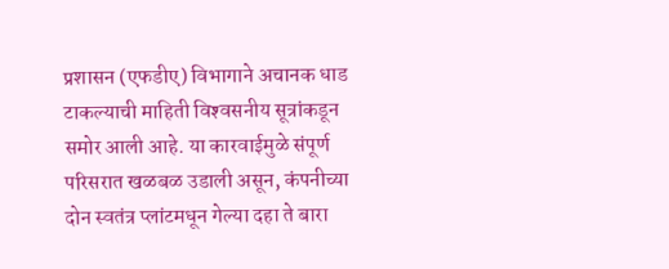प्रशासन (एफडीए) विभागाने अचानक धाड टाकल्याची माहिती विश्‍वसनीय सूत्रांकडून समोर आली आहे. या कारवाईमुळे संपूर्ण परिसरात खळबळ उडाली असून, कंपनीच्या दोन स्वतंत्र प्लांटमधून गेल्या दहा ते बारा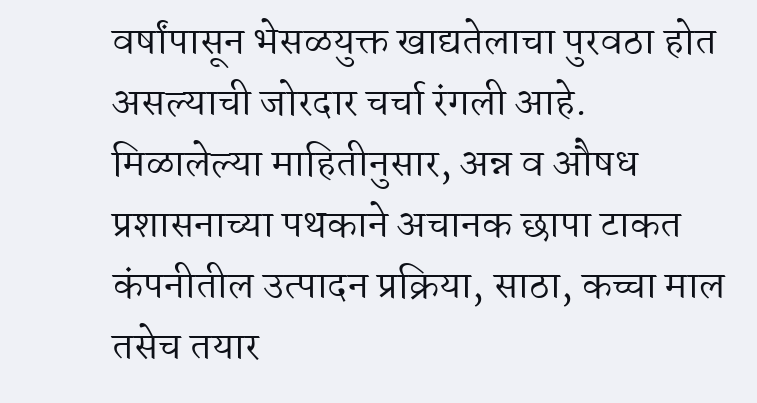वर्षांपासून भेसळयुक्त खाद्यतेलाचा पुरवठा होत असल्याची जोरदार चर्चा रंगली आहे.
मिळालेल्या माहितीनुसार, अन्न व औषध प्रशासनाच्या पथकाने अचानक छापा टाकत कंपनीतील उत्पादन प्रक्रिया, साठा, कच्चा माल तसेच तयार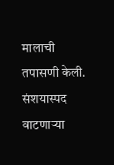मालाची तपासणी केली. संशयास्पद वाटणार्‍या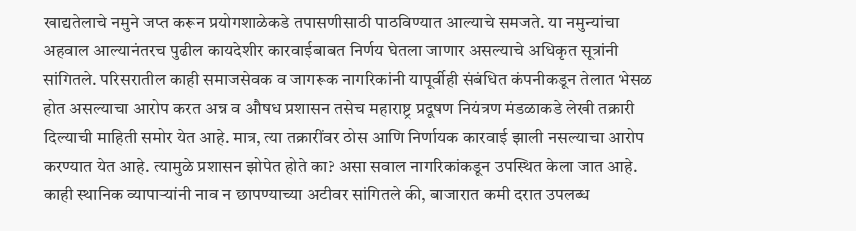खाद्यतेलाचे नमुने जप्त करून प्रयोगशाळेकडे तपासणीसाठी पाठविण्यात आल्याचे समजते. या नमुन्यांचा अहवाल आल्यानंतरच पुढील कायदेशीर कारवाईबाबत निर्णय घेतला जाणार असल्याचे अधिकृत सूत्रांनी सांगितले. परिसरातील काही समाजसेवक व जागरूक नागरिकांनी यापूर्वीही संबंधित कंपनीकडून तेलात भेसळ होत असल्याचा आरोप करत अन्न व औषध प्रशासन तसेच महाराष्ट्र प्रदूषण नियंत्रण मंडळाकडे लेखी तक्रारी दिल्याची माहिती समोर येत आहे. मात्र, त्या तक्रारींवर ठोस आणि निर्णायक कारवाई झाली नसल्याचा आरोप करण्यात येत आहे. त्यामुळे प्रशासन झोपेत होते का? असा सवाल नागरिकांकडून उपस्थित केला जात आहे. काही स्थानिक व्यापार्‍यांनी नाव न छापण्याच्या अटीवर सांगितले की, बाजारात कमी दरात उपलब्ध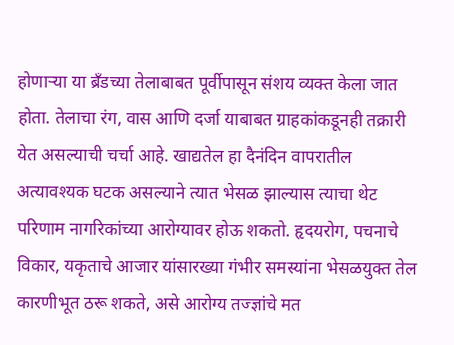होणार्‍या या ब्रँडच्या तेलाबाबत पूर्वीपासून संशय व्यक्त केला जात होता. तेलाचा रंग, वास आणि दर्जा याबाबत ग्राहकांकडूनही तक्रारी येत असल्याची चर्चा आहे. खाद्यतेल हा दैनंदिन वापरातील अत्यावश्यक घटक असल्याने त्यात भेसळ झाल्यास त्याचा थेट परिणाम नागरिकांच्या आरोग्यावर होऊ शकतो. हृदयरोग, पचनाचे विकार, यकृताचे आजार यांसारख्या गंभीर समस्यांना भेसळयुक्त तेल कारणीभूत ठरू शकते, असे आरोग्य तज्ज्ञांचे मत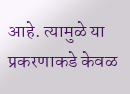आहे. त्यामुळे या प्रकरणाकडे केवळ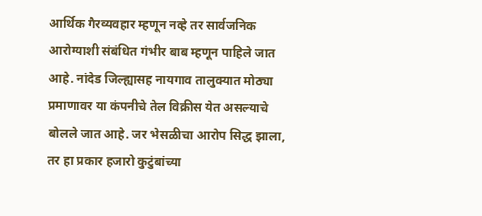आर्थिक गैरव्यवहार म्हणून नव्हे तर सार्वजनिक आरोग्याशी संबंधित गंभीर बाब म्हणून पाहिले जात आहे. नांदेड जिल्ह्यासह नायगाव तालुक्यात मोठ्या प्रमाणावर या कंपनीचे तेल विक्रीस येत असल्याचे बोलले जात आहे. जर भेसळीचा आरोप सिद्ध झाला, तर हा प्रकार हजारो कुटुंबांच्या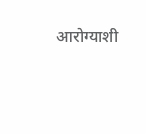आरोग्याशी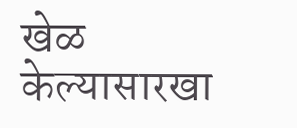खेळ केल्यासारखा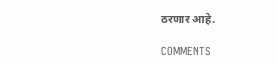ठरणार आहे.

COMMENTS